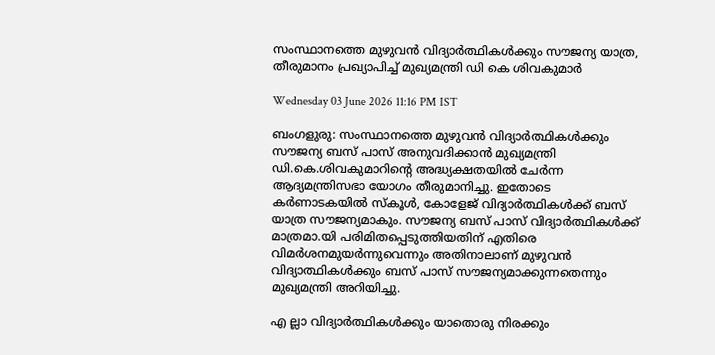സംസ്ഥാനത്തെ മുഴുവൻ വിദ്യാർത്ഥികൾക്കും സൗജന്യ യാത്ര, തീരുമാനം പ്രഖ്യാപിച്ച് മുഖ്യമന്ത്രി ഡി കെ ശിവകുമാർ

Wednesday 03 June 2026 11:16 PM IST

ബംഗളുരു: സംസ്ഥാനത്തെ മുഴുവൻ വിദ്യാർത്ഥികൾക്കും സൗജന്യ ബസ് പാസ് അനുവദിക്കാൻ മുഖ്യമന്ത്രി ഡി.കെ.ശിവകുമാറിന്റെ അദ്ധ്യക്ഷതയിൽ ചേർന്ന ആദ്യമന്ത്രിസഭാ യോഗം തീരുമാനിച്ചു. ഇതോടെ കർണാടകയിൽ സ്കൂൾ, കോളേജ് വിദ്യാർത്ഥികൾക്ക് ബസ് യാത്ര സൗജന്യമാകും. സൗജന്യ ബസ് പാസ് വിദ്യാർത്ഥികൾക്ക് മാത്രമാ.യി പരിമിതപ്പെടുത്തിയതിന് എതിരെ വിമർശനമുയർന്നുവെന്നും അതിനാലാണ് മുഴുവൻ വിദ്യാ‌ത്ഥികൾക്കും ബസ് പാസ് സൗജന്യമാക്കുന്നതെന്നും മുഖ്യമന്ത്രി അറിയിച്ചു.

എ ല്ലാ വിദ്യാർത്ഥികൾക്കും യാതൊരു നിരക്കും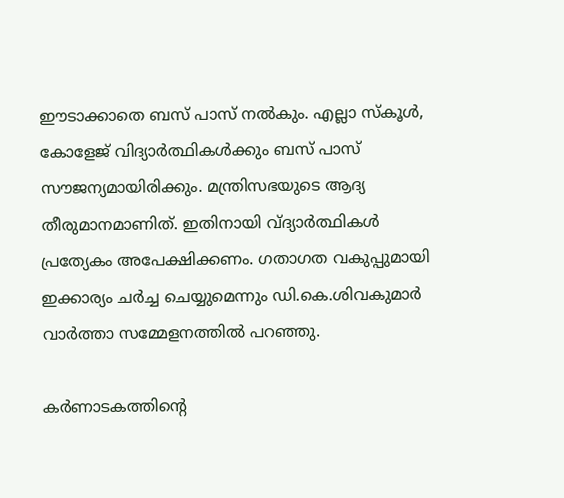ഈടാക്കാതെ ബസ് പാസ് നൽകും. എല്ലാ സ്കൂൾ, കോളേജ് വിദ്യാർത്ഥികൾക്കും ബസ് പാസ് സൗജന്യമായിരിക്കും. മന്ത്രിസഭയുടെ ആദ്യ തീരുമാനമാണിത്. ഇതിനായി വ്ദ്യാർത്ഥികൾ പ്രത്യേകം അപേക്ഷിക്കണം. ഗതാഗത വകുപ്പുമായി ഇക്കാര്യം ചർച്ച ചെയ്യുമെന്നും ഡി.കെ.ശിവകുമാർ വാർത്താ സമ്മേളനത്തിൽ പറഞ്ഞു.

കർണാടകത്തിന്റെ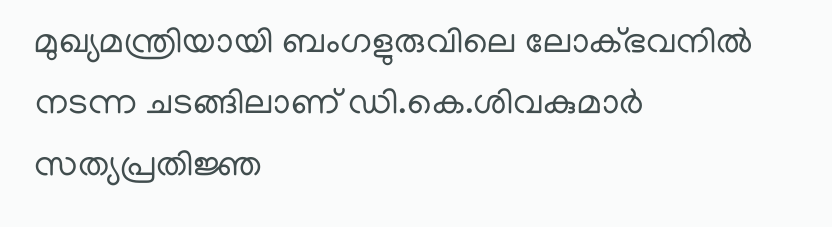മുഖ്യമന്ത്രിയായി ബംഗളുരുവിലെ ലോക്ഭവനിൽ നടന്ന ചടങ്ങിലാണ് ഡി.കെ.ശിവകുമാർ സത്യപ്രതിജ്ഞ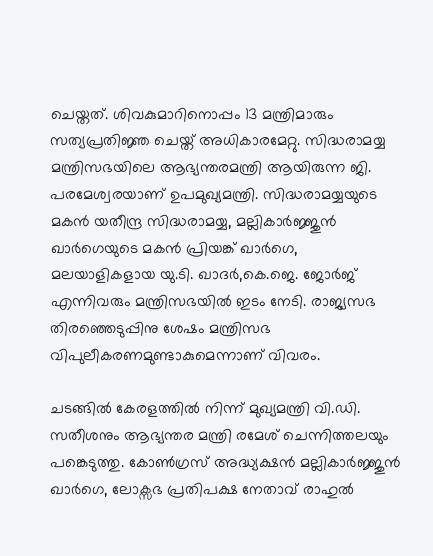ചെയ്തത്. ശിവകുമാറിനൊപ്പം 13 മന്ത്രിമാരും സത്യപ്രതിജ്ഞ ചെയ്ത് അധികാരമേറ്റു. സിദ്ധരാമയ്യ മന്ത്രിസഭയിലെ ആഭ്യന്തരമന്ത്രി ആയിരുന്ന ജി. പരമേശ്വരയാണ് ഉപമുഖ്യമന്ത്രി. സിദ്ധരാമയ്യയുടെ മകൻ യതീന്ദ്ര സിദ്ധരാമയ്യ, മല്ലികാർജ്ജുൻ ഖാർഗെയുടെ മകൻ പ്രിയങ്ക് ഖാർഗെ, മലയാളികളായ യു.ടി. ഖാദർ,കെ.ജെ. ജോർജ് എന്നിവരും മന്ത്രിസഭയിൽ ഇടം നേടി. രാജ്യസഭ തിരഞ്ഞെടുപ്പിനു ശേഷം മന്ത്രിസഭ വിപുലീകരണമുണ്ടാകുമെന്നാണ് വിവരം.

ചടങ്ങിൽ കേരളത്തിൽ നിന്ന് മുഖ്യമന്ത്രി വി.ഡി. സതീശനും ആഭ്യന്തര മന്ത്രി രമേശ് ചെന്നിത്തലയും പങ്കെടുത്തു. കോൺഗ്രസ് അദ്ധ്യക്ഷൻ മല്ലികാർജ്ജുൻ ഖാർഗെ, ലോക്സഭ പ്രതിപക്ഷ നേതാവ് രാഹുൽ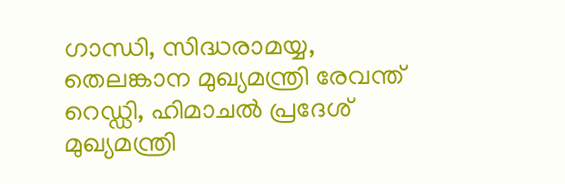ഗാന്ധി, സിദ്ധരാമയ്യ, തെലങ്കാന മുഖ്യമന്ത്രി രേവന്ത് റെഡ്ഡി, ഹിമാചൽ പ്രദേശ് മുഖ്യമന്ത്രി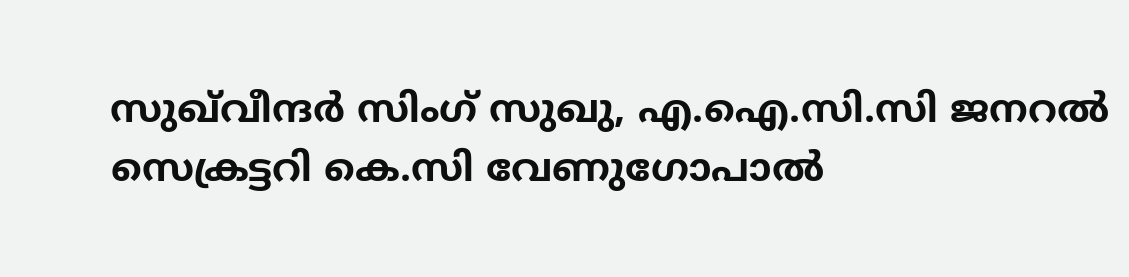സുഖ്‌വീന്ദർ സിംഗ് സുഖു, എ.ഐ.സി.സി ജനറൽ സെക്രട്ടറി കെ.സി വേണുഗോപാൽ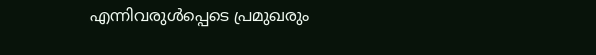എന്നിവരുൾപ്പെടെ പ്രമുഖരും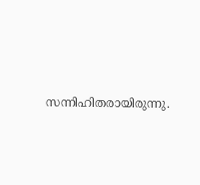സന്നിഹിതരായിരുന്നു.